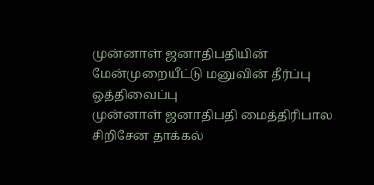முன்னாள் ஜனாதிபதியின் மேன்முறையீட்டு மனுவின் தீர்ப்பு ஒத்திவைப்பு
முன்னாள் ஜனாதிபதி மைத்திரிபால சிறிசேன தாக்கல்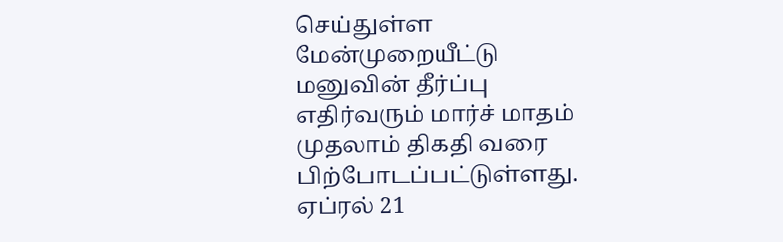செய்துள்ள மேன்முறையீட்டு மனுவின் தீர்ப்பு எதிர்வரும் மார்ச் மாதம் முதலாம் திகதி வரை பிற்போடப்பட்டுள்ளது.
ஏப்ரல் 21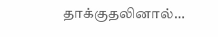தாக்குதலினால்…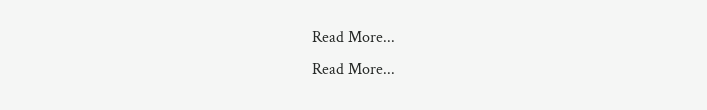Read More...
Read More...